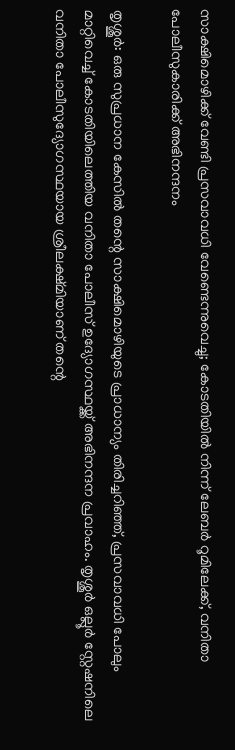സാക്ഷിമൊഴിക്ക് വേണ്ടി പ്രസവാവധി വേണ്ടെന്നുവെച്ചു; കോടതിയിൽ നിന്ന് ലേബർ റൂമിലേക്ക്, വനിതാ പോലീസുകാരിക്ക് അഭിനന്ദനം

തൃശ്ശൂർ: ഒരു സുപ്രധാന കേസിൽ തന്റെ സാക്ഷിമൊഴിയുടെ പ്രാധാന്യം തിരിച്ചറിഞ്ഞ്, പ്രസവാവധി പോലും മാറ്റിവെച്ച് കോടതിയിലെത്തിയ വനിതാ പോലീസ് ഉദ്യോഗസ്ഥയ്ക്ക് അഭിനന്ദന പ്രവാഹം. തൃശ്ശൂർ ഒല്ലൂർ സ്റ്റേഷനിലെ വനിതാ പോലീസുദ്യോഗസ്ഥയായ ശ്രീലക്ഷ്മിയാണ് തന്റെ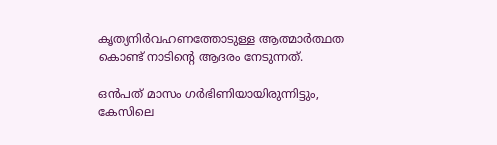കൃത്യനിർവഹണത്തോടുള്ള ആത്മാർത്ഥത കൊണ്ട് നാടിന്റെ ആദരം നേടുന്നത്.

ഒൻപത് മാസം ഗർഭിണിയായിരുന്നിട്ടും, കേസിലെ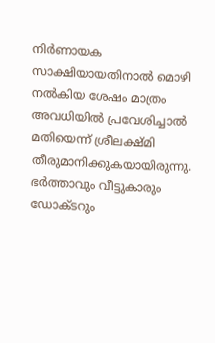നിർണായക സാക്ഷിയായതിനാൽ മൊഴി നൽകിയ ശേഷം മാത്രം അവധിയിൽ പ്രവേശിച്ചാൽ മതിയെന്ന് ശ്രീലക്ഷ്മി തീരുമാനിക്കുകയായിരുന്നു. ഭർത്താവും വീട്ടുകാരും ഡോക്ടറും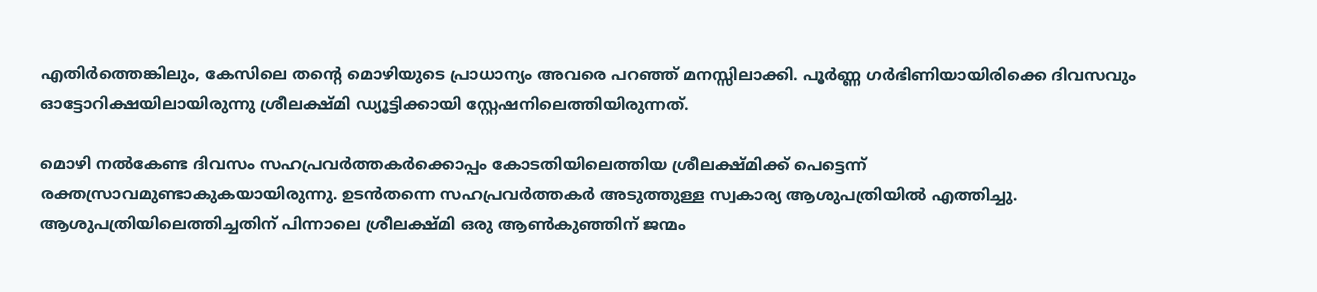എതിർത്തെങ്കിലും, കേസിലെ തന്റെ മൊഴിയുടെ പ്രാധാന്യം അവരെ പറഞ്ഞ് മനസ്സിലാക്കി. പൂർണ്ണ ഗർഭിണിയായിരിക്കെ ദിവസവും ഓട്ടോറിക്ഷയിലായിരുന്നു ശ്രീലക്ഷ്മി ഡ്യൂട്ടിക്കായി സ്റ്റേഷനിലെത്തിയിരുന്നത്.

മൊഴി നൽകേണ്ട ദിവസം സഹപ്രവർത്തകർക്കൊപ്പം കോടതിയിലെത്തിയ ശ്രീലക്ഷ്മിക്ക് പെട്ടെന്ന് രക്തസ്രാവമുണ്ടാകുകയായിരുന്നു. ഉടൻതന്നെ സഹപ്രവർത്തകർ അടുത്തുള്ള സ്വകാര്യ ആശുപത്രിയിൽ എത്തിച്ചു. ആശുപത്രിയിലെത്തിച്ചതിന് പിന്നാലെ ശ്രീലക്ഷ്മി ഒരു ആൺകുഞ്ഞിന് ജന്മം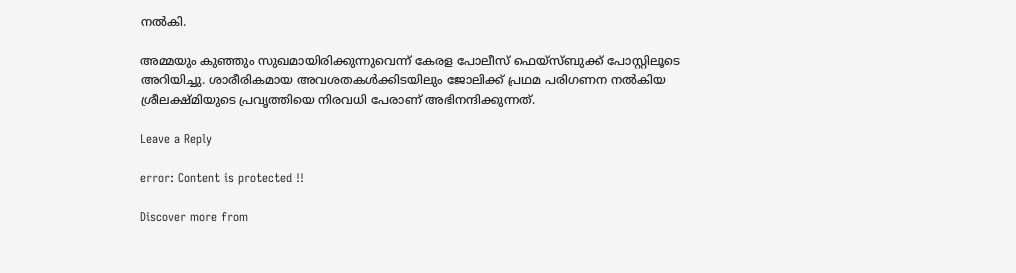നൽകി.

അമ്മയും കുഞ്ഞും സുഖമായിരിക്കുന്നുവെന്ന് കേരള പോലീസ് ഫെയ്സ്ബുക്ക് പോസ്റ്റിലൂടെ അറിയിച്ചു. ശാരീരികമായ അവശതകൾക്കിടയിലും ജോലിക്ക് പ്രഥമ പരിഗണന നൽകിയ ശ്രീലക്ഷ്മിയുടെ പ്രവൃത്തിയെ നിരവധി പേരാണ് അഭിനന്ദിക്കുന്നത്.

Leave a Reply

error: Content is protected !!

Discover more from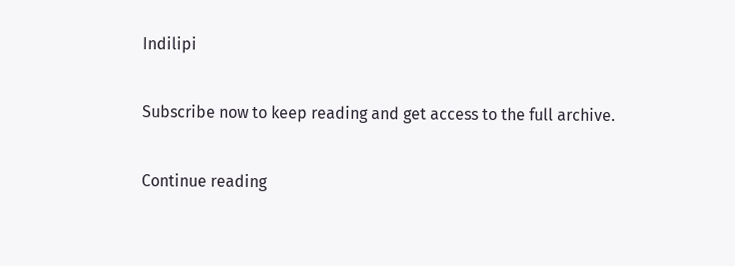Indilipi

Subscribe now to keep reading and get access to the full archive.

Continue reading